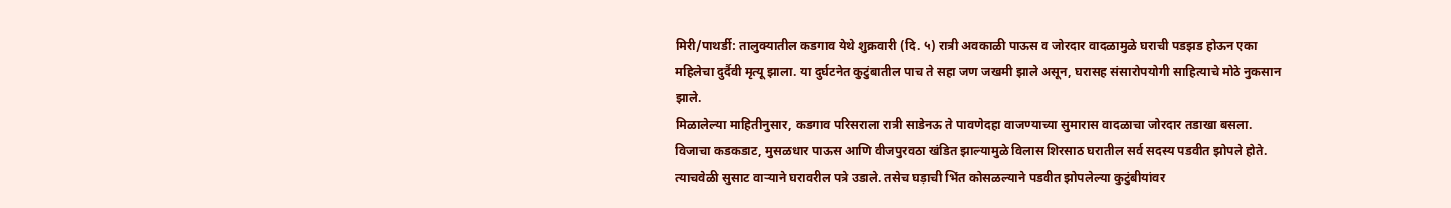मिरी/पाथर्डी: तालुक्यातील कडगाव येथे शुक्रवारी (दि. ५) रात्री अवकाळी पाऊस व जोरदार वादळामुळे घराची पडझड होऊन एका महिलेचा दुर्दैवी मृत्यू झाला. या दुर्घटनेत कुटुंबातील पाच ते सहा जण जखमी झाले असून, घरासह संसारोपयोगी साहित्याचे मोठे नुकसान झाले.
मिळालेल्या माहितीनुसार, कडगाव परिसराला रात्री साडेनऊ ते पावणेदहा वाजण्याच्या सुमारास वादळाचा जोरदार तडाखा बसला. विजाचा कडकडाट, मुसळधार पाऊस आणि वीजपुरवठा खंडित झाल्यामुळे विलास शिरसाठ घरातील सर्व सदस्य पडवीत झोपले होते. त्याचवेळी सुसाट वाऱ्याने घरावरील पत्रे उडाले. तसेच घड़ाची भिंत कोसळल्याने पडवीत झोपलेल्या कुटुंबीयांवर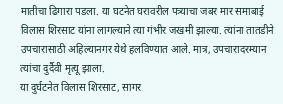मातीचा ढिगारा पडला. या घटनेत घरावरील पत्र्याचा जबर मार समाबाई विलास शिरसाट यांना लागल्याने त्या गंभीर जखमी झाल्या. त्यांना तातडीने उपचारासाठी अहिल्यानगर येथे हलविण्यात आले. मात्र, उपचारादरम्यान त्यांचा दुर्दैवी मृत्यू झाला.
या दुर्घटनेत विलास शिरसाट, सागर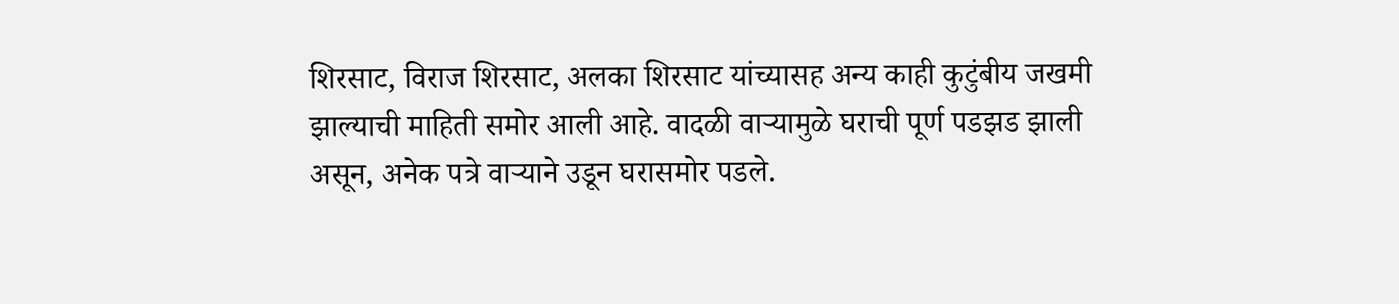शिरसाट, विराज शिरसाट, अलका शिरसाट यांच्यासह अन्य काही कुटुंबीय जखमी झाल्याची माहिती समोर आली आहे. वादळी वाऱ्यामुळे घराची पूर्ण पडझड झाली असून, अनेक पत्रे वाऱ्याने उडून घरासमोर पडले.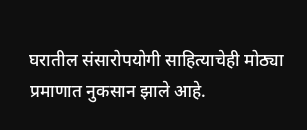घरातील संसारोपयोगी साहित्याचेही मोठ्या प्रमाणात नुकसान झाले आहे.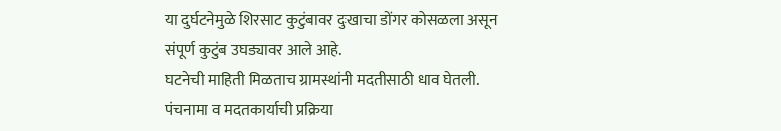या दुर्घटनेमुळे शिरसाट कुटुंबावर दुःखाचा डोंगर कोसळला असून संपूर्ण कुटुंब उघड्यावर आले आहे.
घटनेची माहिती मिळताच ग्रामस्थांनी मदतीसाठी धाव घेतली. पंचनामा व मदतकार्याची प्रक्रिया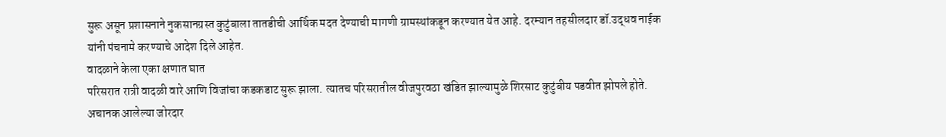सुरू असून प्रशासनाने नुकसानग्रस्त कुटुंबाला तातडीची आर्थिक मदत देण्याची मागणी ग्रामस्थांकडून करण्यात येत आहे. दरम्यान तहसीलदार डॉ.उद्धव नाईक यांनी पंचनामे करण्याचे आदेश दिले आहेत.
वादळाने केला एका क्षणात घात
परिसरात रात्री वादळी वारे आणि विजांचा कडकडाट सुरू झाला. त्यातच परिसरातील वीजपुरवठा खंडित झाल्यामुळे शिरसाट कुटुंबीय पडवीत झोपले होते. अचानक आलेल्या जोरदार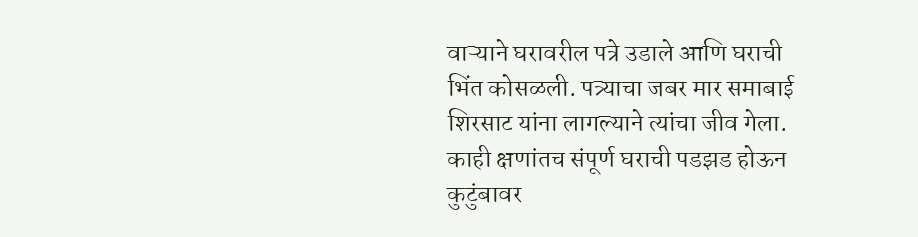वाऱ्याने घरावरील पत्रे उडाले आणि घराची भिंत कोसळली. पत्र्याचा जबर मार समाबाई शिरसाट यांना लागल्याने त्यांचा जीव गेला. काही क्षणांतच संपूर्ण घराची पडझड होऊन कुटुंबावर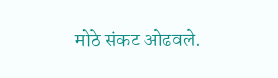मोठे संकट ओढवले.